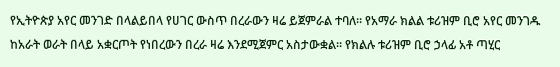የኢትዮጵያ አየር መንገድ በላልይበላ የሀገር ውስጥ በረራውን ዛሬ ይጀምራል ተባለ። የአማራ ክልል ቱሪዝም ቢሮ አየር መንገዱ ከአራት ወራት በላይ አቋርጦት የነበረውን በረራ ዛሬ እንደሚጀምር አስታውቋል። የክልሉ ቱሪዝም ቢሮ ኃላፊ አቶ ጣሂር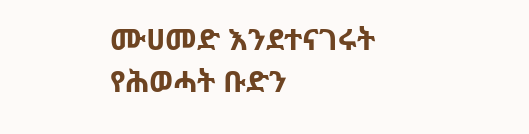ሙሀመድ እንደተናገሩት የሕወሓት ቡድን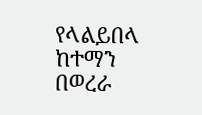የላልይበላ ከተማን በወረራ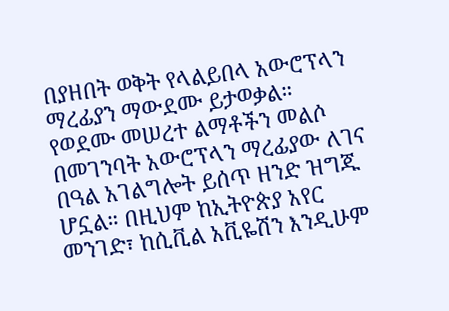በያዘበት ወቅት የላልይበላ አውሮፕላን ማረፊያን ማውደሙ ይታወቃል። የወደሙ መሠረተ ልማቶችን መልሶ በመገንባት አውሮፕላን ማረፊያው ለገና በዓል አገልግሎት ይሰጥ ዘንድ ዝግጁ ሆኗል። በዚህም ከኢትዮጵያ አየር መንገድ፣ ከሲቪል አቪዬሽን እንዲሁም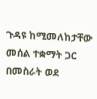ጉዳዩ ከሚመለከታቸው መሰል ተቋማት ጋር በመስራት ወደ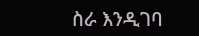ስራ እንዲገባ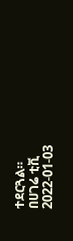ተደርጓል።
በሀገሬ ቲቪ
2022-01-03